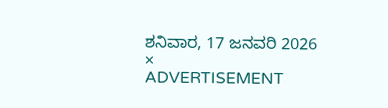ಶನಿವಾರ, 17 ಜನವರಿ 2026
×
ADVERTISEMENT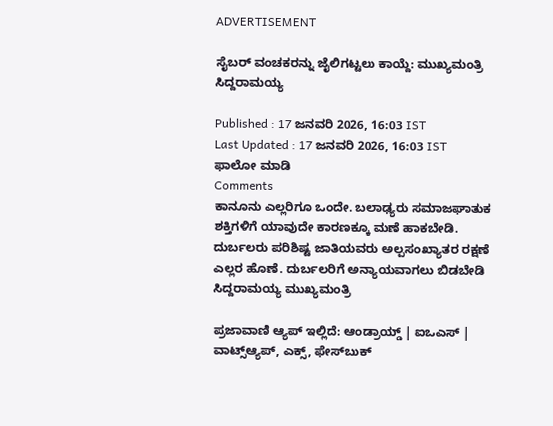ADVERTISEMENT

ಸೈಬರ್‌ ವಂಚಕರನ್ನು ಜೈಲಿಗಟ್ಟಲು ಕಾಯ್ದೆ: ಮುಖ್ಯಮಂತ್ರಿ ಸಿದ್ದರಾಮಯ್ಯ

Published : 17 ಜನವರಿ 2026, 16:03 IST
Last Updated : 17 ಜನವರಿ 2026, 16:03 IST
ಫಾಲೋ ಮಾಡಿ
Comments
ಕಾನೂನು ಎಲ್ಲರಿಗೂ ಒಂದೇ. ಬಲಾಢ್ಯರು ಸಮಾಜಘಾತುಕ ಶಕ್ತಿಗಳಿಗೆ ಯಾವುದೇ ಕಾರಣಕ್ಕೂ ಮಣೆ ಹಾಕಬೇಡಿ. ದುರ್ಬಲರು ಪರಿಶಿಷ್ಟ ಜಾತಿಯವರು ಅಲ್ಪಸಂಖ್ಯಾತರ ರಕ್ಷಣೆ ಎಲ್ಲರ ಹೊಣೆ. ದುರ್ಬಲರಿಗೆ ಅನ್ಯಾಯವಾಗಲು ಬಿಡಬೇಡಿ
ಸಿದ್ದರಾಮಯ್ಯ ಮುಖ್ಯಮಂತ್ರಿ

ಪ್ರಜಾವಾಣಿ ಆ್ಯಪ್ ಇಲ್ಲಿದೆ: ಆಂಡ್ರಾಯ್ಡ್ | ಐಒಎಸ್ | ವಾಟ್ಸ್ಆ್ಯಪ್, ಎಕ್ಸ್, ಫೇಸ್‌ಬುಕ್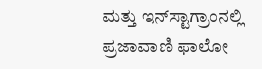ಮತ್ತು ಇನ್‌ಸ್ಟಾಗ್ರಾಂನಲ್ಲಿ ಪ್ರಜಾವಾಣಿ ಫಾಲೋ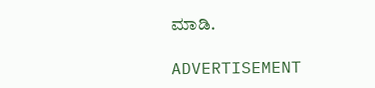ಮಾಡಿ.

ADVERTISEMENT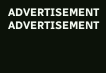ADVERTISEMENT
ADVERTISEMENT